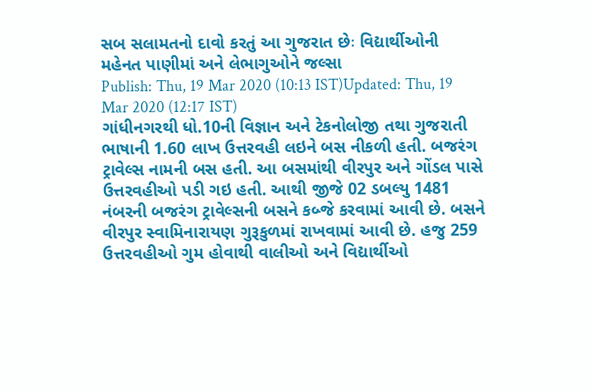સબ સલામતનો દાવો કરતું આ ગુજરાત છેઃ વિદ્યાર્થીઓની મહેનત પાણીમાં અને લેભાગુઓને જલ્સા
Publish: Thu, 19 Mar 2020 (10:13 IST)Updated: Thu, 19 Mar 2020 (12:17 IST)
ગાંધીનગરથી ધો.10ની વિજ્ઞાન અને ટેકનોલોજી તથા ગુજરાતી ભાષાની 1.60 લાખ ઉત્તરવહી લઇને બસ નીકળી હતી. બજરંગ ટ્રાવેલ્સ નામની બસ હતી. આ બસમાંથી વીરપુર અને ગોંડલ પાસે ઉત્તરવહીઓ પડી ગઇ હતી. આથી જીજે 02 ડબલ્યુ 1481 નંબરની બજરંગ ટ્રાવેલ્સની બસને કબ્જે કરવામાં આવી છે. બસને વીરપુર સ્વામિનારાયણ ગુરૂકુળમાં રાખવામાં આવી છે. હજુ 259 ઉત્તરવહીઓ ગુમ હોવાથી વાલીઓ અને વિદ્યાર્થીઓ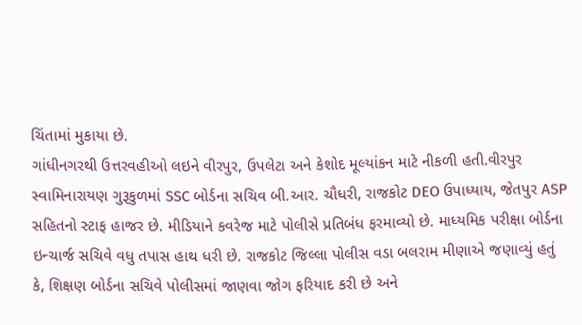ચિંતામાં મુકાયા છે.
ગાંધીનગરથી ઉત્તરવહીઓ લઇને વીરપુર, ઉપલેટા અને કેશોદ મૂલ્યાંકન માટે નીકળી હતી.વીરપુર સ્વામિનારાયણ ગુરૂકુળમાં SSC બોર્ડના સચિવ બી.આર. ચૌધરી, રાજકોટ DEO ઉપાધ્યાય, જેતપુર ASP સહિતનો સ્ટાફ હાજર છે. મીડિયાને કવરેજ માટે પોલીસે પ્રતિબંધ ફરમાવ્યો છે. માધ્યમિક પરીક્ષા બોર્ડના ઇન્ચાર્જ સચિવે વધુ તપાસ હાથ ધરી છે. રાજકોટ જિલ્લા પોલીસ વડા બલરામ મીણાએ જણાવ્યું હતું કે, શિક્ષણ બોર્ડના સચિવે પોલીસમાં જાણવા જોગ ફરિયાદ કરી છે અને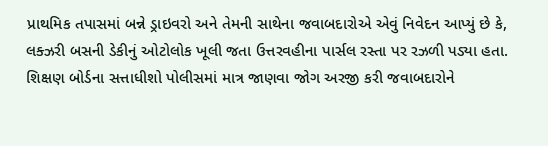પ્રાથમિક તપાસમાં બન્ને ડ્રાઇવરો અને તેમની સાથેના જવાબદારોએ એવું નિવેદન આપ્યું છે કે, લક્ઝરી બસની ડેકીનું ઓટોલોક ખૂલી જતા ઉત્તરવહીના પાર્સલ રસ્તા પર રઝળી પડ્યા હતા. શિક્ષણ બોર્ડના સત્તાધીશો પોલીસમાં માત્ર જાણવા જોગ અરજી કરી જવાબદારોને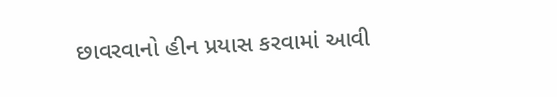છાવરવાનો હીન પ્રયાસ કરવામાં આવી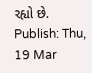રહ્યો છે.
Publish: Thu, 19 Mar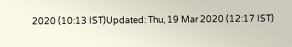2020 (10:13 IST)Updated: Thu, 19 Mar 2020 (12:17 IST)